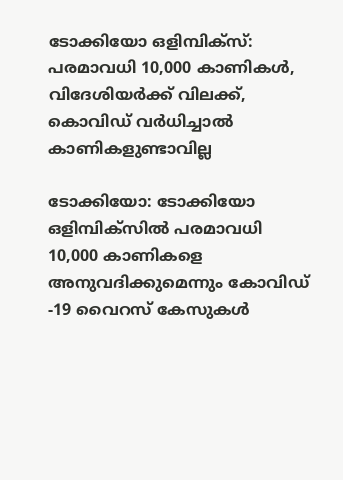ടോക്കിയോ ഒളിമ്പിക്സ്: പരമാവധി 10,000 കാണികള്‍, വിദേശിയര്‍ക്ക് വിലക്ക്, കൊവിഡ് വര്‍ധിച്ചാല്‍ കാണികളുണ്ടാവില്ല

ടോക്കിയോ: ടോക്കിയോ ഒളിമ്പിക്സില്‍ പരമാവധി 10,000 കാണികളെ അനുവദിക്കുമെന്നും കോവിഡ് -19 വൈറസ് കേസുകള്‍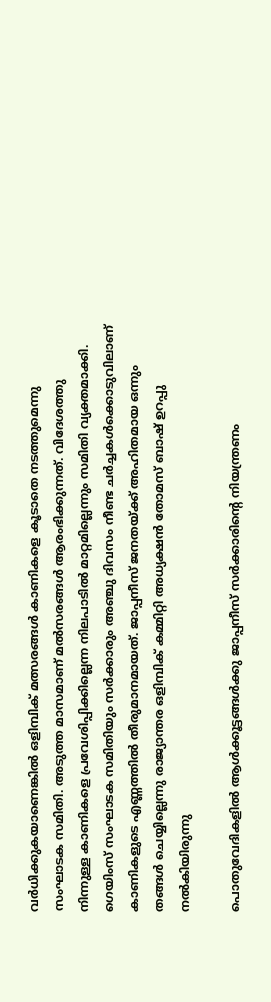വര്‍ധിക്കുകയാണെങ്കില്‍ ഒളിമ്പിക് മത്സരങ്ങള്‍ കാണികളെ കൂടാതെ നടത്തുമെന്നു സംഘാടക സമിതി. അടുത്ത മാസമാണ് മല്‍സരങ്ങള്‍ ആരംഭിക്കുന്നത്. വിദേശത്തു നിന്നുള്ള കാണികളെ പ്രവേശിപ്പിക്കില്ലെന്ന നിലപാടില്‍ മാറ്റമില്ലെന്നും സമിതി വ്യക്തമാക്കി. ഗെയിംസ് സംഘാടക സമിതിയും സര്‍ക്കാരും അഞ്ചു ദിവസം നീണ്ട ചര്‍ച്ചകള്‍ക്കൊടുവിലാണ് കാണികളുടെ എണ്ണത്തില്‍ തീരുമാനമായത്. ജാപ്പനീസ് ജനതയ്ക്ക് അഹിതമായ ഒന്നും തങ്ങള്‍ ചെയ്യില്ലെന്നു രാജ്യാന്തര ഒളിമ്പിക് കമ്മിറ്റി അധ്യക്ഷന്‍ തോമസ് ബാഷ് ഉറപ്പു നല്‍കിയിരുന്നു

പൊതുവേദികളില്‍ ആള്‍ക്കൂട്ടങ്ങള്‍ക്കു ജാപ്പനീസ് സര്‍ക്കാരിന്റെ നിയന്ത്രണം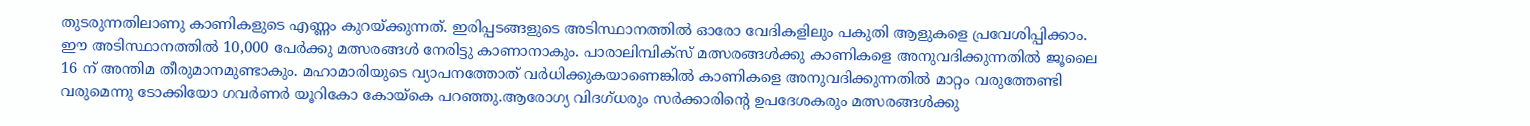തുടരുന്നതിലാണു കാണികളുടെ എണ്ണം കുറയ്ക്കുന്നത്. ഇരിപ്പടങ്ങളുടെ അടിസ്ഥാനത്തില്‍ ഓരോ വേദികളിലും പകുതി ആളുകളെ പ്രവേശിപ്പിക്കാം.
ഈ അടിസ്ഥാനത്തില്‍ 10,000 പേര്‍ക്കു മത്സരങ്ങള്‍ നേരിട്ടു കാണാനാകും. പാരാലിമ്പിക്സ് മത്സരങ്ങള്‍ക്കു കാണികളെ അനുവദിക്കുന്നതില്‍ ജൂലൈ 16 ന് അന്തിമ തീരുമാനമുണ്ടാകും. മഹാമാരിയുടെ വ്യാപനത്തോത് വര്‍ധിക്കുകയാണെങ്കില്‍ കാണികളെ അനുവദിക്കുന്നതില്‍ മാറ്റം വരുത്തേണ്ടി വരുമെന്നു ടോക്കിയോ ഗവര്‍ണര്‍ യൂറികോ കോയ്കെ പറഞ്ഞു.ആരോഗ്യ വിദഗ്ധരും സര്‍ക്കാരിന്റെ ഉപദേശകരും മത്സരങ്ങള്‍ക്കു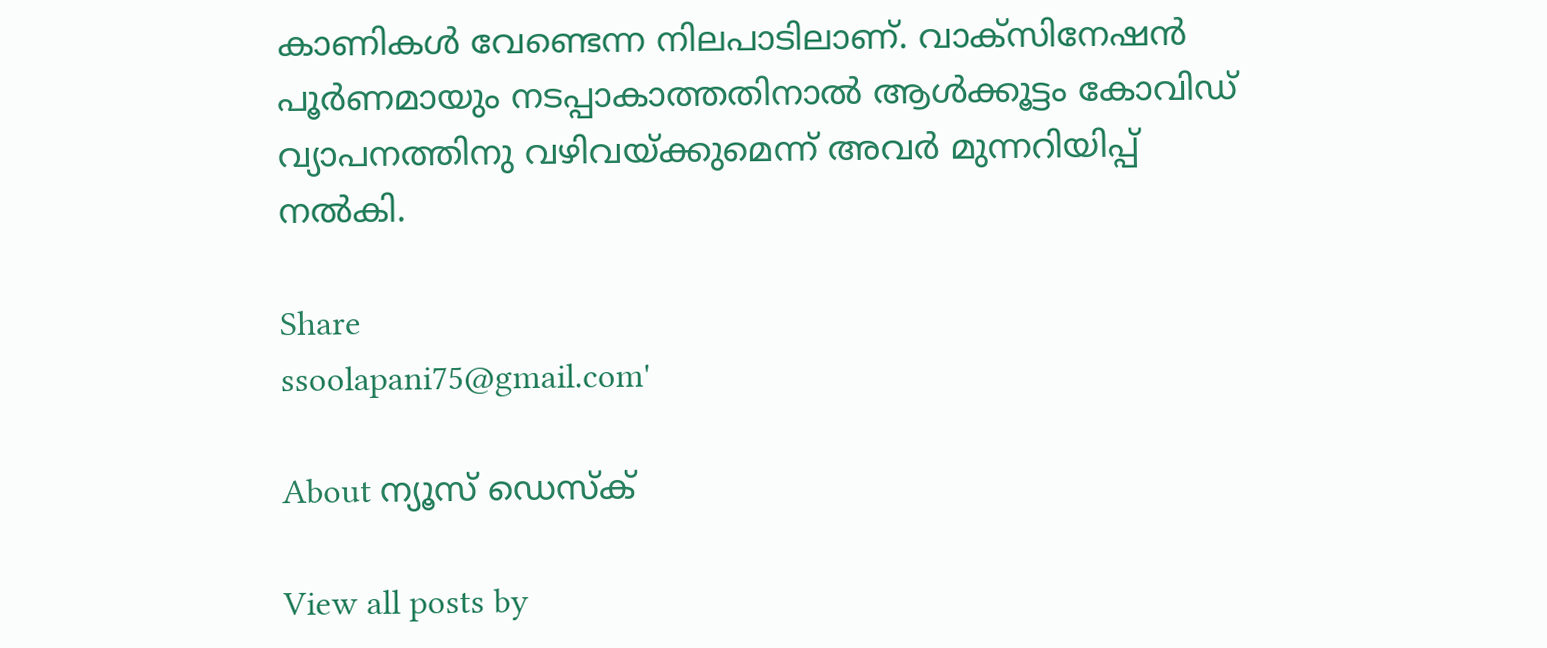കാണികള്‍ വേണ്ടെന്ന നിലപാടിലാണ്. വാക്സിനേഷന്‍ പൂര്‍ണമായും നടപ്പാകാത്തതിനാല്‍ ആള്‍ക്കൂട്ടം കോവിഡ് വ്യാപനത്തിനു വഴിവയ്ക്കുമെന്ന് അവര്‍ മുന്നറിയിപ്പ് നല്‍കി.

Share
ssoolapani75@gmail.com'

About ന്യൂസ് ഡെസ്ക്

View all posts by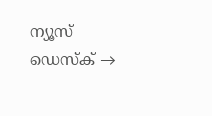ന്യൂസ് ഡെസ്ക് →